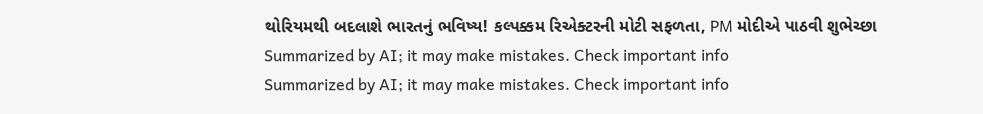થોરિયમથી બદલાશે ભારતનું ભવિષ્ય! કલ્પક્કમ રિએક્ટરની મોટી સફળતા, PM મોદીએ પાઠવી શુભેચ્છા
Summarized by AI; it may make mistakes. Check important info
Summarized by AI; it may make mistakes. Check important info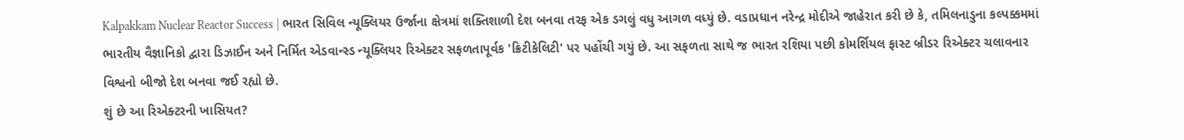Kalpakkam Nuclear Reactor Success | ભારત સિવિલ ન્યૂક્લિયર ઉર્જાના ક્ષેત્રમાં શક્તિશાળી દેશ બનવા તરફ એક ડગલું વધુ આગળ વધ્યું છે. વડાપ્રધાન નરેન્દ્ર મોદીએ જાહેરાત કરી છે કે, તમિલનાડુના કલ્પક્કમમાં ભારતીય વૈજ્ઞાનિકો દ્વારા ડિઝાઈન અને નિર્મિત એડવાન્સ્ડ ન્યૂક્લિયર રિએક્ટર સફળતાપૂર્વક 'ક્રિટીકેલિટી' પર પહોંચી ગયું છે. આ સફળતા સાથે જ ભારત રશિયા પછી કોમર્શિયલ ફાસ્ટ બ્રીડર રિએક્ટર ચલાવનાર વિશ્વનો બીજો દેશ બનવા જઈ રહ્યો છે.
શું છે આ રિએક્ટરની ખાસિયત?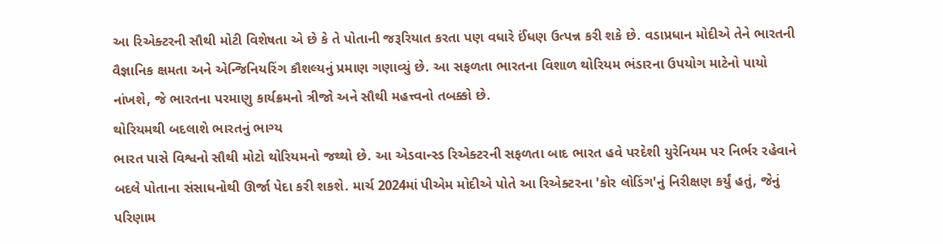આ રિએક્ટરની સૌથી મોટી વિશેષતા એ છે કે તે પોતાની જરૂરિયાત કરતા પણ વધારે ઈંધણ ઉત્પન્ન કરી શકે છે. વડાપ્રધાન મોદીએ તેને ભારતની વૈજ્ઞાનિક ક્ષમતા અને એન્જિનિયરિંગ કૌશલ્યનું પ્રમાણ ગણાવ્યું છે. આ સફળતા ભારતના વિશાળ થોરિયમ ભંડારના ઉપયોગ માટેનો પાયો નાંખશે, જે ભારતના પરમાણુ કાર્યક્રમનો ત્રીજો અને સૌથી મહત્ત્વનો તબક્કો છે.
થોરિયમથી બદલાશે ભારતનું ભાગ્ય
ભારત પાસે વિશ્વનો સૌથી મોટો થોરિયમનો જથ્થો છે. આ એડવાન્સ્ડ રિએક્ટરની સફળતા બાદ ભારત હવે પરદેશી યુરેનિયમ પર નિર્ભર રહેવાને બદલે પોતાના સંસાધનોથી ઊર્જા પેદા કરી શકશે. માર્ચ 2024માં પીએમ મોદીએ પોતે આ રિએક્ટરના 'કોર લોડિંગ'નું નિરીક્ષણ કર્યું હતું, જેનું પરિણામ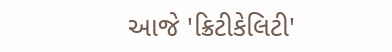આજે 'ક્રિટીકેલિટી'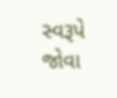સ્વરૂપે જોવા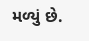મળ્યું છે.